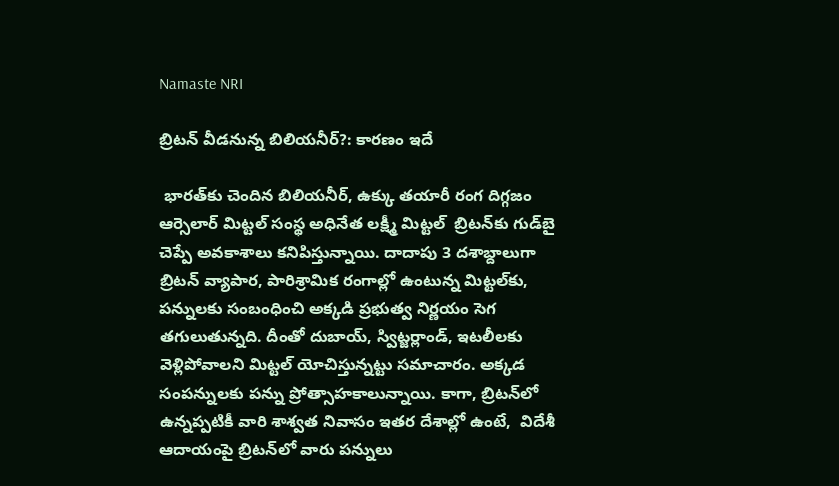Namaste NRI

బ్రిటన్‌ వీడనున్న బిలియనీర్?: కారణం ఇదే

 భారత్‌కు చెందిన బిలియనీర్‌, ఉక్కు తయారీ రంగ దిగ్గజం ఆర్సెలార్‌ మిట్టల్‌ సంస్థ అధినేత లక్ష్మీ మిట్టల్‌  బ్రిటన్‌కు గుడ్‌బై చెప్పే అవకాశాలు కనిపిస్తున్నాయి. దాదాపు 3 దశాబ్దాలుగా బ్రిటన్‌ వ్యాపార, పారిశ్రామిక రంగాల్లో ఉంటున్న మిట్టల్‌కు, పన్నులకు సంబంధించి అక్కడి ప్రభుత్వ నిర్ణయం సెగ తగులుతున్నది. దీంతో దుబాయ్‌, స్విట్జర్లాండ్‌, ఇటలీలకు వెళ్లిపోవాలని మిట్టల్‌ యోచిస్తున్నట్టు సమాచారం. అక్కడ సంపన్నులకు పన్ను ప్రోత్సాహకాలున్నాయి. కాగా, బ్రిటన్‌లో ఉన్నప్పటికీ వారి శాశ్వత నివాసం ఇతర దేశాల్లో ఉంటే,  విదేశీ ఆదాయంపై బ్రిటన్‌లో వారు పన్నులు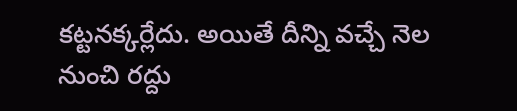కట్టనక్కర్లేదు. అయితే దీన్ని వచ్చే నెల నుంచి రద్దు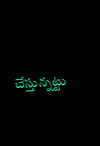చేస్తున్నట్టు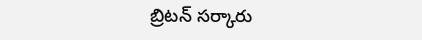బ్రిటన్‌ సర్కారు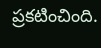ప్రకటించింది.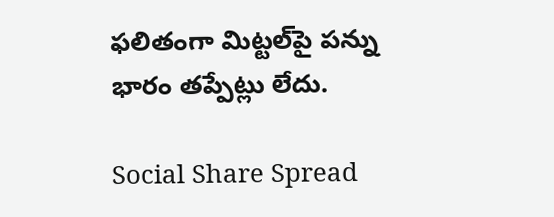ఫలితంగా మిట్టల్‌పై పన్ను భారం తప్పేట్లు లేదు.

Social Share Spread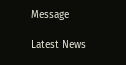Message

Latest News